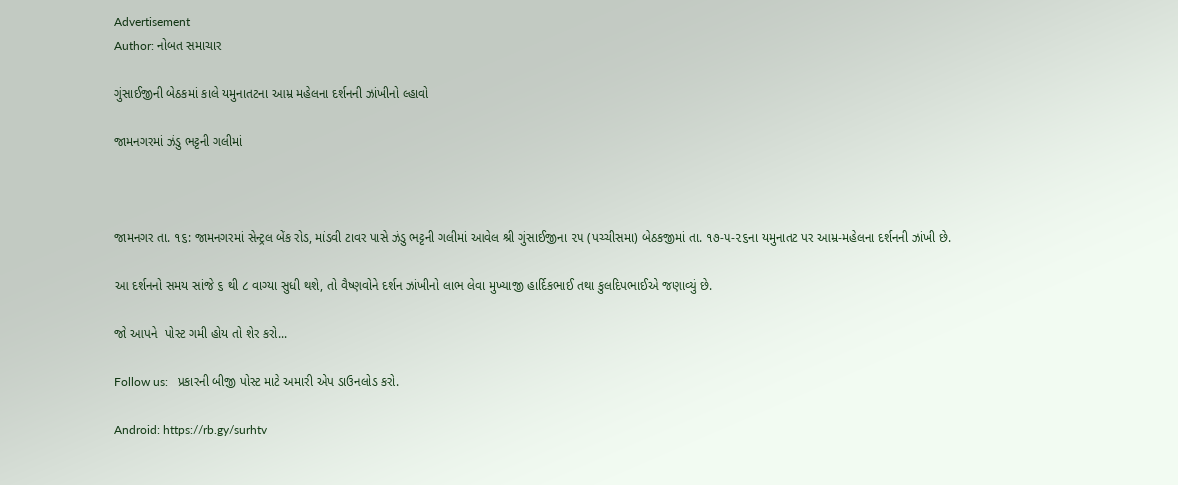Advertisement
Author: નોબત સમાચાર

ગુંસાઈજીની બેઠકમાં કાલે યમુનાતટના આમ્ર મહેલના દર્શનની ઝાંખીનો લ્હાવો

જામનગરમાં ઝંડુ ભટ્ટની ગલીમાં



જામનગર તા. ૧૬: જામનગરમાં સેન્ટ્રલ બેંક રોડ, માંડવી ટાવર પાસે ઝંડુ ભટ્ટની ગલીમાં આવેલ શ્રી ગુંસાઈજીના ૨૫ (પચ્ચીસમા) બેઠકજીમાં તા. ૧૭-૫-૨૬ના યમુનાતટ પર આમ્ર-મહેલના દર્શનની ઝાંખી છે.

આ દર્શનનો સમય સાંજે ૬ થી ૮ વાગ્યા સુધી થશે, તો વૈષ્ણવોને દર્શન ઝાંખીનો લાભ લેવા મુખ્યાજી હાર્દિકભાઈ તથા કુલદિપભાઈએ જણાવ્યું છે.

જો આપને  પોસ્ટ ગમી હોય તો શેર કરો...

Follow us:   પ્રકારની બીજી પોસ્ટ માટે અમારી એપ ડાઉનલોડ કરો.

Android: https://rb.gy/surhtv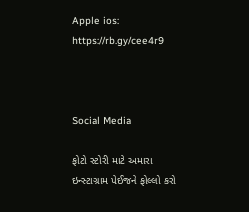Apple ios: https://rb.gy/cee4r9



Social Media

ફોટો સ્ટોરી માટે અમારા ઇન્સ્ટાગ્રામ પેઈજને ફોલ્લો કરો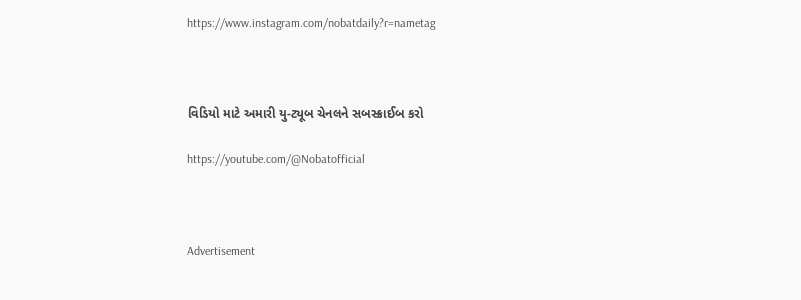https://www.instagram.com/nobatdaily?r=nametag



વિડિયો માટે અમારી યુ-ટ્યૂબ ચેનલને સબસ્ક્રાઈબ કરો

https://youtube.com/@Nobatofficial



Advertisement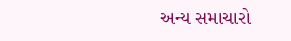અન્ય સમાચારો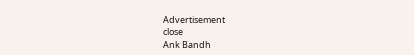Advertisement
close
Ank Bandh